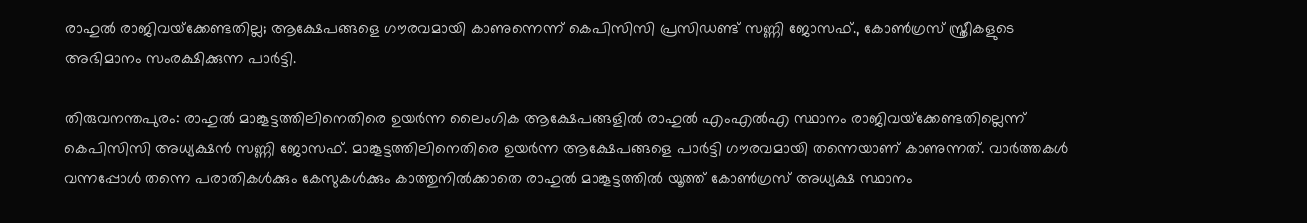രാഹുല്‍ രാജിവയ്‌ക്കേണ്ടതില്ല; ആക്ഷേപങ്ങളെ ഗൗരവമായി കാണുന്നെന്ന് കെപിസിസി പ്രസിഡണ്ട് സണ്ണി ജോസഫ്., കോണ്‍ഗ്രസ് സ്ത്രീകളുടെ അഭിമാനം സംരക്ഷിക്കുന്ന പാര്‍ട്ടി.

തിരുവനന്തപുരം: രാഹുല്‍ മാങ്കൂട്ടത്തിലിനെതിരെ ഉയര്‍ന്ന ലൈംഗിക ആക്ഷേപങ്ങളില്‍ രാഹുല്‍ എംഎല്‍എ സ്ഥാനം രാജിവയ്‌ക്കേണ്ടതില്ലെന്ന് കെപിസിസി അധ്യക്ഷന്‍ സണ്ണി ജോസഫ്. മാങ്കൂട്ടത്തിലിനെതിരെ ഉയര്‍ന്ന ആക്ഷേപങ്ങളെ പാര്‍ട്ടി ഗൗരവമായി തന്നെയാണ് കാണുന്നത്. വാര്‍ത്തകള്‍ വന്നപ്പോള്‍ തന്നെ പരാതികള്‍ക്കും കേസുകള്‍ക്കും കാത്തുനില്‍ക്കാതെ രാഹുല്‍ മാങ്കൂട്ടത്തില്‍ യൂത്ത് കോണ്‍ഗ്രസ് അധ്യക്ഷ സ്ഥാനം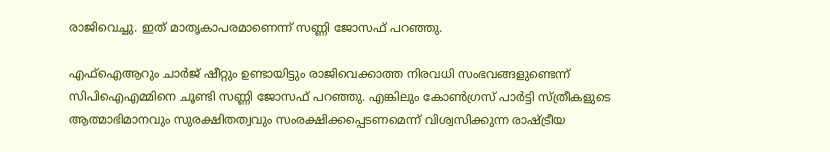രാജിവെച്ചു. ഇത് മാതൃകാപരമാണെന്ന് സണ്ണി ജോസഫ് പറഞ്ഞു.

എഫ്‌ഐആറും ചാര്‍ജ് ഷീറ്റും ഉണ്ടായിട്ടും രാജിവെക്കാത്ത നിരവധി സംഭവങ്ങളുണ്ടെന്ന് സിപിഐഎമ്മിനെ ചൂണ്ടി സണ്ണി ജോസഫ് പറഞ്ഞു. എങ്കിലും കോണ്‍ഗ്രസ് പാര്‍ട്ടി സ്ത്രീകളുടെ ആത്മാഭിമാനവും സുരക്ഷിതത്വവും സംരക്ഷിക്കപ്പെടണമെന്ന് വിശ്വസിക്കുന്ന രാഷ്ട്രീയ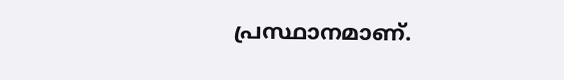പ്രസ്ഥാനമാണ്.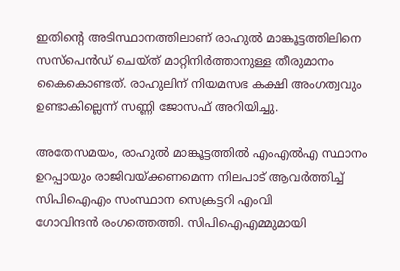ഇതിന്റെ അടിസ്ഥാനത്തിലാണ് രാഹുല്‍ മാങ്കൂട്ടത്തിലിനെ സസ്പെന്‍ഡ് ചെയ്ത് മാറ്റിനിര്‍ത്താനുള്ള തീരുമാനം കൈകൊണ്ടത്. രാഹുലിന് നിയമസഭ കക്ഷി അംഗത്വവും ഉണ്ടാകില്ലെന്ന് സണ്ണി ജോസഫ് അറിയിച്ചു.

അതേസമയം, രാഹുല്‍ മാങ്കൂട്ടത്തില്‍ എംഎല്‍എ സ്ഥാനം ഉറപ്പായും രാജിവയ്ക്കണമെന്ന നിലപാട് ആവര്‍ത്തിച്ച് സിപിഐഎം സംസ്ഥാന സെക്രട്ടറി എംവി
ഗോവിന്ദന്‍ രംഗത്തെത്തി. സിപിഐഎമ്മുമായി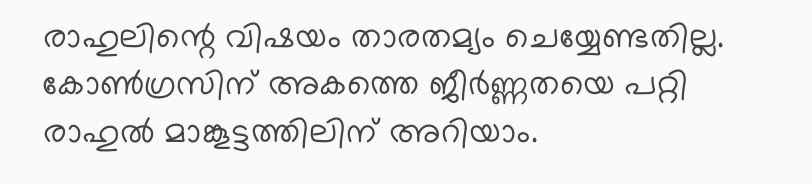രാഹുലിന്റെ വിഷയം താരതമ്യം ചെയ്യേണ്ടതില്ല. കോണ്‍ഗ്രസിന് അകത്തെ ജീര്‍ണ്ണതയെ പറ്റി രാഹുല്‍ മാങ്കൂട്ടത്തിലിന് അറിയാം.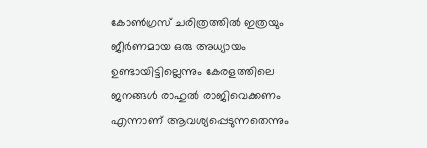കോണ്‍ഗ്രസ് ചരിത്രത്തില്‍ ഇത്രയും ജീര്‍ണമായ ഒരു അധ്യായം ഉണ്ടായിട്ടില്ലെന്നും കേരളത്തിലെ ജനങ്ങള്‍ രാഹുല്‍ രാജിവെക്കണം എന്നാണ് ആവശ്യപ്പെടുന്നതെന്നും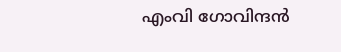എംവി ഗോവിന്ദന്‍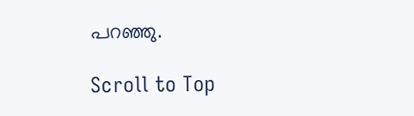പറഞ്ഞു.

Scroll to Top